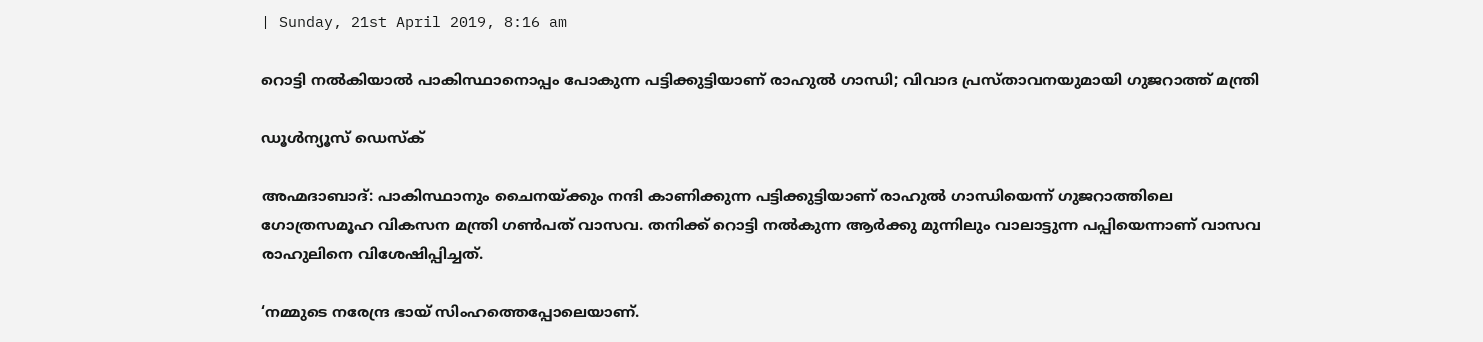| Sunday, 21st April 2019, 8:16 am

റൊട്ടി നല്‍കിയാല്‍ പാകിസ്ഥാനൊപ്പം പോകുന്ന പട്ടിക്കുട്ടിയാണ് രാഹുല്‍ ഗാന്ധി; വിവാദ പ്രസ്താവനയുമായി ഗുജറാത്ത് മന്ത്രി

ഡൂള്‍ന്യൂസ് ഡെസ്‌ക്

അഹ്മദാബാദ്: പാകിസ്ഥാനും ചൈനയ്ക്കും നന്ദി കാണിക്കുന്ന പട്ടിക്കുട്ടിയാണ് രാഹുല്‍ ഗാന്ധിയെന്ന് ഗുജറാത്തിലെ ഗോത്രസമൂഹ വികസന മന്ത്രി ഗണ്‍പത് വാസവ. തനിക്ക് റൊട്ടി നല്‍കുന്ന ആര്‍ക്കു മുന്നിലും വാലാട്ടുന്ന പപ്പിയെന്നാണ് വാസവ രാഹുലിനെ വിശേഷിപ്പിച്ചത്.

‘നമ്മുടെ നരേന്ദ്ര ഭായ് സിംഹത്തെപ്പോലെയാണ്.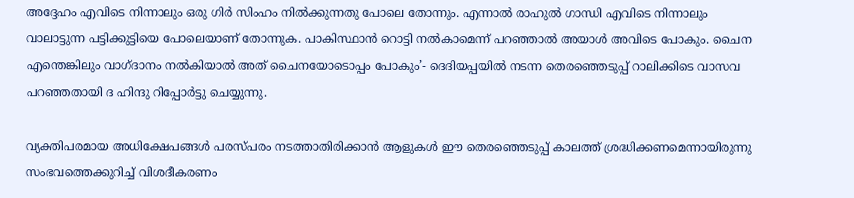അദ്ദേഹം എവിടെ നിന്നാലും ഒരു ഗിര്‍ സിംഹം നില്‍ക്കുന്നതു പോലെ തോന്നും. എന്നാല്‍ രാഹുല്‍ ഗാന്ധി എവിടെ നിന്നാലും വാലാട്ടുന്ന പട്ടിക്കുട്ടിയെ പോലെയാണ് തോന്നുക. പാകിസ്ഥാന്‍ റൊട്ടി നല്‍കാമെന്ന് പറഞ്ഞാല്‍ അയാള്‍ അവിടെ പോകും. ചൈന എന്തെങ്കിലും വാഗ്ദാനം നല്‍കിയാല്‍ അത് ചൈനയോടൊപ്പം പോകും’- ദെദിയപ്പയില്‍ നടന്ന തെരഞ്ഞെടുപ്പ് റാലിക്കിടെ വാസവ പറഞ്ഞതായി ദ ഹിന്ദു റിപ്പോര്‍ട്ടു ചെയ്യുന്നു.

വ്യക്തിപരമായ അധിക്ഷേപങ്ങള്‍ പരസ്പരം നടത്താതിരിക്കാന്‍ ആളുകള്‍ ഈ തെരഞ്ഞെടുപ്പ് കാലത്ത് ശ്രദ്ധിക്കണമെന്നായിരുന്നു സംഭവത്തെക്കുറിച്ച് വിശദീകരണം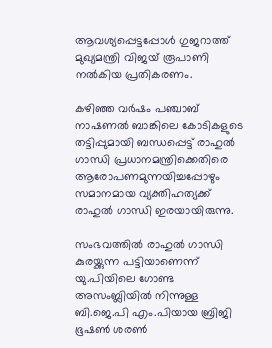ആവശ്യപ്പെട്ടപ്പോള്‍ ഗുജറാത്ത് മുഖ്യമന്ത്രി വിജയ് രൂപാണി നല്‍കിയ പ്രതികരണം.

കഴിഞ്ഞ വര്‍ഷം പഞ്ചാബ് നാഷണല്‍ ബാങ്കിലെ കോടികളുടെ തട്ടിപ്പുമായി ബന്ധപ്പെട്ട് രാഹുല്‍ ഗാന്ധി പ്രധാനമന്ത്രിക്കെതിരെ ആരോപണമുന്നയിച്ചപ്പോഴും സമാനമായ വ്യക്തിഹത്യക്ക് രാഹുല്‍ ഗാന്ധി ഇരയായിരുന്നു.

സംഭവത്തില്‍ രാഹുല്‍ ഗാന്ധി കുരയ്ക്കുന്ന പട്ടിയാണെന്ന് യു.പിയിലെ ഗോണ്ട അസംബ്ലിയില്‍ നിന്നുള്ള ബി.ജെ.പി എം.പിയായ ബ്രിജി ഭൂഷണ്‍ ശരണ്‍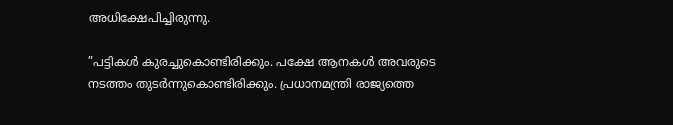അധിക്ഷേപിച്ചിരുന്നു.

”പട്ടികള്‍ കുരച്ചുകൊണ്ടിരിക്കും. പക്ഷേ ആനകള്‍ അവരുടെ നടത്തം തുടര്‍ന്നുകൊണ്ടിരിക്കും. പ്രധാനമന്ത്രി രാജ്യത്തെ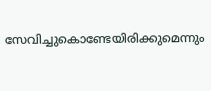സേവിച്ചുകൊണ്ടേയിരിക്കുമെന്നും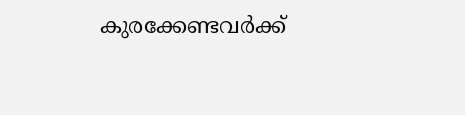കുരക്കേണ്ടവര്‍ക്ക്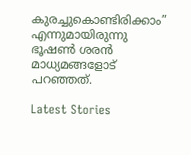കുരച്ചുകൊണ്ടിരിക്കാം” എന്നുമായിരുന്നു ഭൂഷണ്‍ ശരന്‍ മാധ്യമങ്ങളോട് പറഞ്ഞത്.

Latest Stories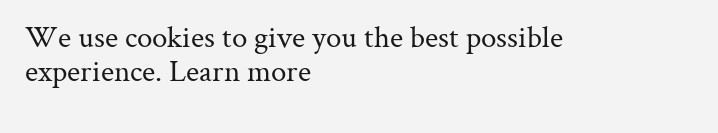We use cookies to give you the best possible experience. Learn more